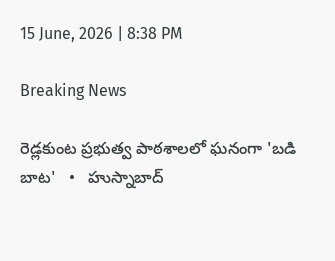15 June, 2026 | 8:38 PM

Breaking News

రెడ్లకుంట ప్రభుత్వ పాఠశాలలో ఘనంగా 'బడి బాట'   •   హుస్నాబాద్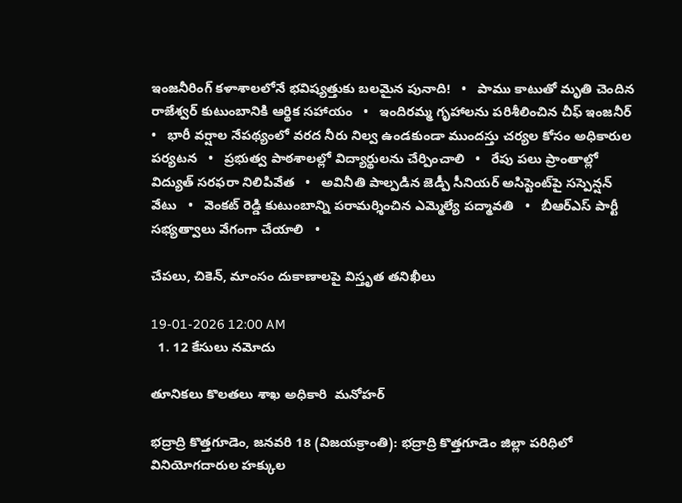ఇంజనీరింగ్ కళాశాలలోనే భవిష్యత్తుకు బలమైన పునాది!   •   పాము కాటుతో మృతి చెందిన రాజేశ్వర్ కుటుంబానికి ఆర్థిక సహాయం   •   ఇందిరమ్మ గృహాలను పరిశీలించిన చీఫ్ ఇంజనీర్   •   భారీ వర్షాల నేపథ్యంలో వరద నీరు నిల్వ ఉండకుండా ముందస్తు చర్యల కోసం అధికారుల పర్యటన   •   ప్రభుత్వ పాఠశాలల్లో విద్యార్థులను చేర్పించాలి   •   రేపు పలు ప్రాంతాల్లో విద్యుత్ సరఫరా నిలిపివేత   •   అవినీతి పాల్పడిన జెడ్పీ సీనియర్ అసిస్టెంట్‌పై సస్పెన్షన్ వేటు   •   వెంకట్ రెడ్డి కుటుంబాన్ని పరామర్శించిన ఎమ్మెల్యే పద్మావతి   •   బీఆర్ఎస్ పార్టీ సభ్యత్వాలు వేగంగా చేయాలి   •

చేపలు, చికెన్, మాంసం దుకాణాలపై విస్తృత తనిఖీలు

19-01-2026 12:00 AM
  1. 12 కేసులు నమోదు

తూనికలు కొలతలు శాఖ అధికారి  మనోహర్

భద్రాద్రి కొత్తగూడెం, జనవరి 18 (విజయక్రాంతి): భద్రాద్రి కొత్తగూడెం జిల్లా పరిధిలో వినియోగదారుల హక్కుల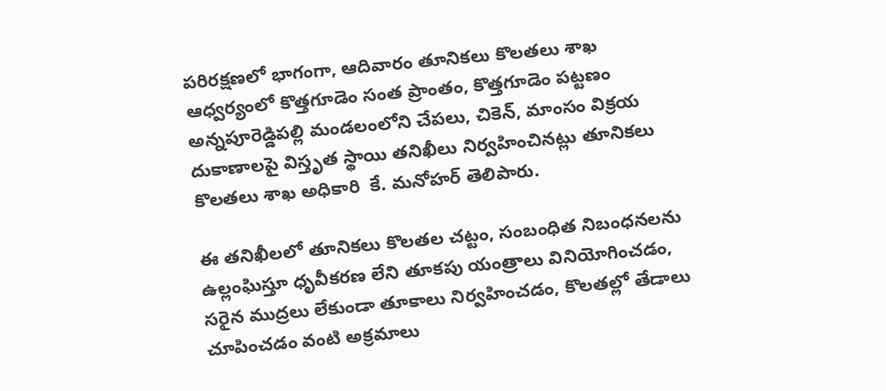పరిరక్షణలో భాగంగా, ఆదివారం తూనికలు కొలతలు శాఖ ఆధ్వర్యంలో కొత్తగూడెం సంత ప్రాంతం, కొత్తగూడెం పట్టణం  అన్నపూరెడ్డిపల్లి మండలంలోని చేపలు, చికెన్, మాంసం విక్రయ దుకాణాలపై విస్తృత స్థాయి తనిఖీలు నిర్వహించినట్లు తూనికలు కొలతలు శాఖ అధికారి  కే. మనోహర్ తెలిపారు.

ఈ తనిఖీలలో తూనికలు కొలతల చట్టం, సంబంధిత నిబంధనలను ఉల్లంఘిస్తూ ధృవీకరణ లేని తూకపు యంత్రాలు వినియోగించడం, సరైన ముద్రలు లేకుండా తూకాలు నిర్వహించడం, కొలతల్లో తేడాలు చూపించడం వంటి అక్రమాలు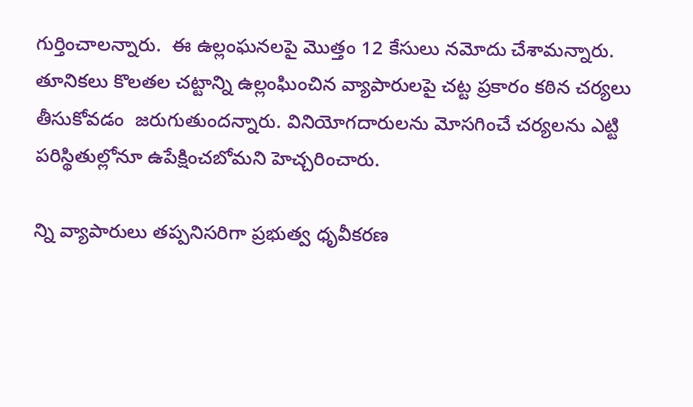గుర్తించాలన్నారు.  ఈ ఉల్లంఘనలపై మొత్తం 12 కేసులు నమోదు చేశామన్నారు. తూనికలు కొలతల చట్టాన్ని ఉల్లంఘించిన వ్యాపారులపై చట్ట ప్రకారం కఠిన చర్యలు తీసుకోవడం  జరుగుతుందన్నారు. వినియోగదారులను మోసగించే చర్యలను ఎట్టి పరిస్థితుల్లోనూ ఉపేక్షించబోమని హెచ్చరించారు.

న్ని వ్యాపారులు తప్పనిసరిగా ప్రభుత్వ ధృవీకరణ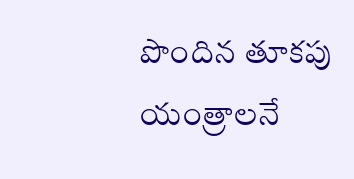పొందిన తూకపు యంత్రాలనే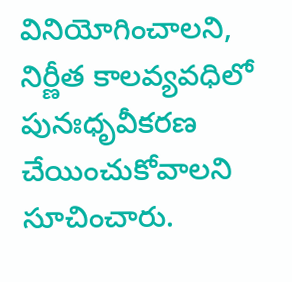వినియోగించాలని, నిర్ణీత కాలవ్యవధిలో పునఃధృవీకరణ చేయించుకోవాలని సూచించారు.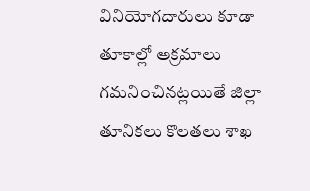వినియోగదారులు కూడా తూకాల్లో అక్రమాలు గమనించినట్లయితే జిల్లా తూనికలు కొలతలు శాఖ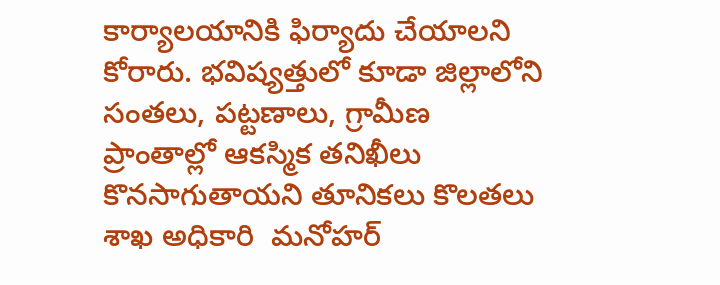కార్యాలయానికి ఫిర్యాదు చేయాలని కోరారు. భవిష్యత్తులో కూడా జిల్లాలోని సంతలు, పట్టణాలు, గ్రామీణ ప్రాంతాల్లో ఆకస్మిక తనిఖీలు కొనసాగుతాయని తూనికలు కొలతలు శాఖ అధికారి  మనోహర్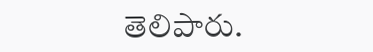తెలిపారు.